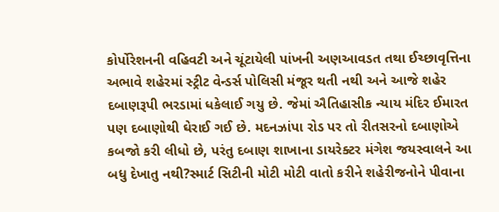કોર્પોરેશનની વહિવટી અને ચૂંટાયેલી પાંખની અણઆવડત તથા ઈચ્છાવૃત્તિના અભાવે શહેરમાં સ્ટ્રીટ વેન્ડર્સ પોલિસી મંજૂર થતી નથી અને આજે શહેર દબાણરૂપી ભરડામાં ધકેલાઈ ગયુ છે. જેમાં ઐતિહાસીક ન્યાય મંદિર ઈમારત પણ દબાણોથી ઘેરાઈ ગઈ છે. મદનઝાંપા રોડ પર તો રીતસરનો દબાણોએ કબજો કરી લીધો છે, પરંતુ દબાણ શાખાના ડાયરેક્ટર મંગેશ જયસ્વાલને આ બધુ દેખાતુ નથી?સ્માર્ટ સિટીની મોટી મોટી વાતો કરીને શહેરીજનોને પીવાના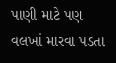પાણી માટે પણ વલખાં મારવા પડતા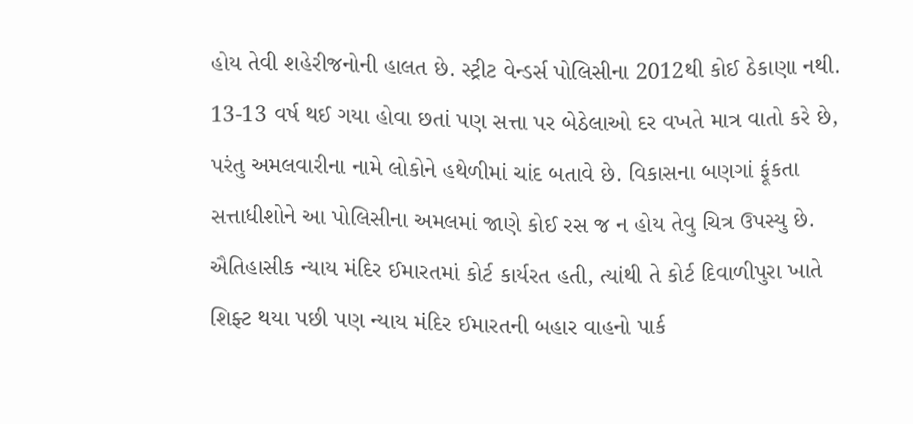હોય તેવી શહેરીજનોની હાલત છે. સ્ટ્રીટ વેન્ડર્સ પોલિસીના 2012થી કોઈ ઠેકાણા નથી. 13-13 વર્ષ થઈ ગયા હોવા છતાં પણ સત્તા પર બેઠેલાઓ દર વખતે માત્ર વાતો કરે છે, પરંતુ અમલવારીના નામે લોકોને હથેળીમાં ચાંદ બતાવે છે. વિકાસના બણગાં ફૂંકતા સત્તાધીશોને આ પોલિસીના અમલમાં જાણે કોઈ રસ જ ન હોય તેવુ ચિત્ર ઉપસ્યુ છે.
ઐતિહાસીક ન્યાય મંદિર ઈમારતમાં કોર્ટ કાર્યરત હતી, ત્યાંથી તે કોર્ટ દિવાળીપુરા ખાતે શિફ્ટ થયા પછી પણ ન્યાય મંદિર ઈમારતની બહાર વાહનો પાર્ક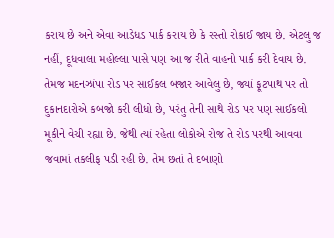કરાય છે અને એવા આડેધડ પાર્ક કરાય છે કે રસ્તો રોકાઈ જાય છે. એટલુ જ નહીં, દૂધવાલા મહોલ્લા પાસે પણ આ જ રીતે વાહનો પાર્ક કરી દેવાય છે. તેમજ મદનઝાંપા રોડ પર સાઈકલ બજાર આવેલુ છે, જ્યાં ફૂટપાથ પર તો દુકાનદારોએ કબજો કરી લીધો છે, પરંતુ તેની સાથે રોડ પર પણ સાઈકલો મૂકીને વેચી રહ્યા છે. જેથી ત્યાં રહેતા લોકોએ રોજ તે રોડ પરથી આવવા જવામાં તકલીફ પડી રહી છે. તેમ છતાં તે દબાણો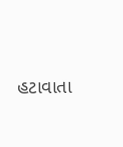હટાવાતા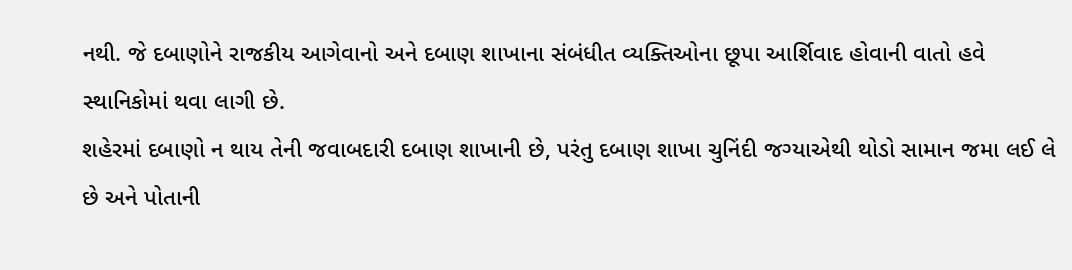નથી. જે દબાણોને રાજકીય આગેવાનો અને દબાણ શાખાના સંબંધીત વ્યક્તિઓના છૂપા આર્શિવાદ હોવાની વાતો હવે સ્થાનિકોમાં થવા લાગી છે.
શહેરમાં દબાણો ન થાય તેની જવાબદારી દબાણ શાખાની છે, પરંતુ દબાણ શાખા ચુનિંદી જગ્યાએથી થોડો સામાન જમા લઈ લે છે અને પોતાની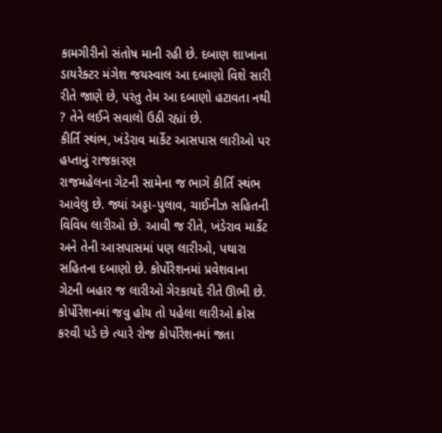કામગીરીનો સંતોષ માની રહી છે. દબાણ શાખાના ડાયરેક્ટર મંગેશ જયસ્વાલ આ દબાણો વિશે સારી રીતે જાણે છે, પરંતુ તેમ આ દબાણો હટાવતા નથી ? તેને લઈને સવાલો ઉઠી રહ્યાં છે.
કીર્તિ સ્થંભ, ખંડેરાવ માર્કેટ આસપાસ લારીઓ પર હપ્તાનું રાજકારણ
રાજમહેલના ગેટની સામેના જ ભાગે કીર્તિ સ્થંભ આવેલુ છે. જ્યાં અડ્ડા-પુલાવ, ચાઈનીઝ સહિતની વિવિધ લારીઓ છે. આવી જ રીતે, ખંડેરાવ માર્કેટ અને તેની આસપાસમાં પણ લારીઓ, પથારા સહિતના દબાણો છે. કોર્પોરેશનમાં પ્રવેશવાના ગેટની બહાર જ લારીઓ ગેરકાયદે રીતે ઊભી છે. કોર્પોરેશનમાં જવુ હોય તો પહેલા લારીઓ ક્રોસ કરવી પડે છે ત્યારે રોજ કોર્પોરેશનમાં જતા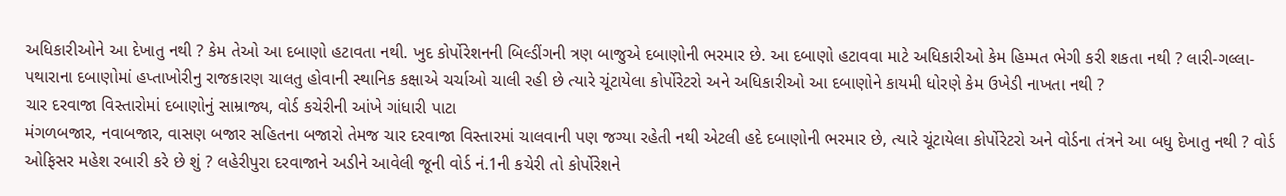અધિકારીઓને આ દેખાતુ નથી ? કેમ તેઓ આ દબાણો હટાવતા નથી. ખુદ કોર્પોરેશનની બિલ્ડીંગની ત્રણ બાજુએ દબાણોની ભરમાર છે. આ દબાણો હટાવવા માટે અધિકારીઓ કેમ હિમ્મત ભેગી કરી શકતા નથી ? લારી-ગલ્લા-પથારાના દબાણોમાં હપ્તાખોરીનુ રાજકારણ ચાલતુ હોવાની સ્થાનિક કક્ષાએ ચર્ચાઓ ચાલી રહી છે ત્યારે ચૂંટાયેલા કોર્પોરેટરો અને અધિકારીઓ આ દબાણોને કાયમી ધોરણે કેમ ઉખેડી નાખતા નથી ?
ચાર દરવાજા વિસ્તારોમાં દબાણોનું સામ્રાજ્ય, વોર્ડ કચેરીની આંખે ગાંધારી પાટા
મંગળબજાર, નવાબજાર, વાસણ બજાર સહિતના બજારો તેમજ ચાર દરવાજા વિસ્તારમાં ચાલવાની પણ જગ્યા રહેતી નથી એટલી હદે દબાણોની ભરમાર છે, ત્યારે ચૂંટાયેલા કોર્પોરેટરો અને વોર્ડના તંત્રને આ બધુ દેખાતુ નથી ? વોર્ડ ઓફિસર મહેશ રબારી કરે છે શું ? લહેરીપુરા દરવાજાને અડીને આવેલી જૂની વોર્ડ નં.1ની કચેરી તો કોર્પોરેશને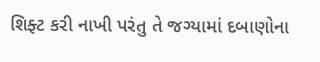શિફ્ટ કરી નાખી પરંતુ તે જગ્યામાં દબાણોના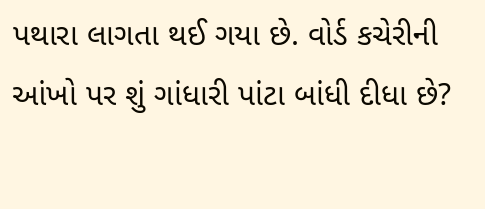પથારા લાગતા થઈ ગયા છે. વોર્ડ કચેરીની આંખો પર શું ગાંધારી પાંટા બાંધી દીધા છે?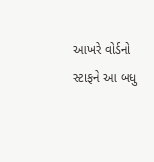આખરે વોર્ડનો સ્ટાફને આ બધુ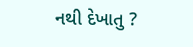નથી દેખાતુ ?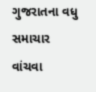ગુજરાતના વધુ સમાચાર વાંચવા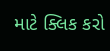માટે ક્લિક કરો